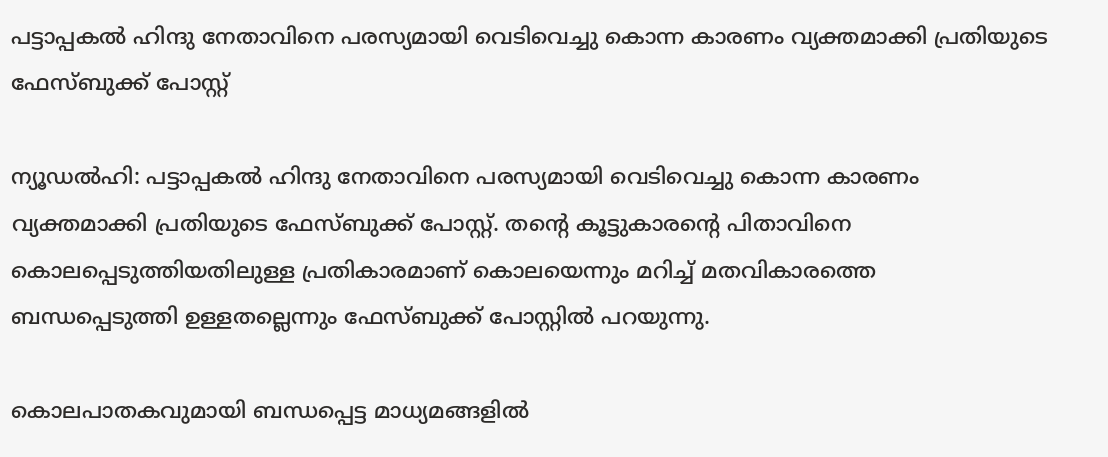പട്ടാപ്പകല്‍ ഹിന്ദു നേതാവിനെ പരസ്യമായി വെടിവെച്ചു കൊന്ന കാരണം വ്യക്തമാക്കി പ്രതിയുടെ ഫേസ്ബുക്ക് പോസ്റ്റ്

ന്യൂഡല്‍ഹി: പട്ടാപ്പകല്‍ ഹിന്ദു നേതാവിനെ പരസ്യമായി വെടിവെച്ചു കൊന്ന കാരണം വ്യക്തമാക്കി പ്രതിയുടെ ഫേസ്ബുക്ക് പോസ്റ്റ്. തന്‍റെ കൂട്ടുകാരന്‍റെ പിതാവിനെ കൊലപ്പെടുത്തിയതിലുള്ള പ്രതികാരമാണ് കൊലയെന്നും മറിച്ച്‌ മതവികാരത്തെ ബന്ധപ്പെടുത്തി ഉള്ളതല്ലെന്നും ഫേസ്ബുക്ക് പോസ്റ്റില്‍ പറയുന്നു.

കൊലപാതകവുമായി ബന്ധപ്പെട്ട മാധ്യമങ്ങളില്‍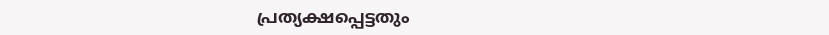പ്രത്യക്ഷപ്പെട്ടതും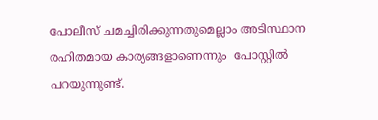പോലീസ് ചമച്ചിരിക്കുന്നതുമെല്ലാം അടിസ്ഥാന രഹിതമായ കാര്യങ്ങളാണെന്നും  പോസ്റ്റില്‍ പറയുന്നുണ്ട്.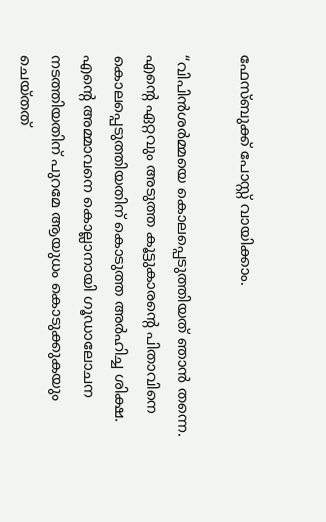ഫേസ്ബുക്ക് പോസ്റ്റ്‌ വായിക്കാം.

“വിപിന്‍ശര്‍മ്മയെ കൊലപ്പെടുത്തിയത് ഞാന്‍ തന്നെ. എന്റെ ഏറ്റവും അടുത്ത കൂട്ടുകാരന്റെ പിതാവിനെ കൊലപ്പെടുത്തിയതിന് കൊടുത്ത അര്‍ഹിച്ച ശിക്ഷ. എന്റെ അമ്മാവനെ കൊല്ലാനായി ഗൂഡാലോചന നടത്തിയതിന് പുറമേ ആയുധം കൊടുക്കുകയും ചെയ്തത്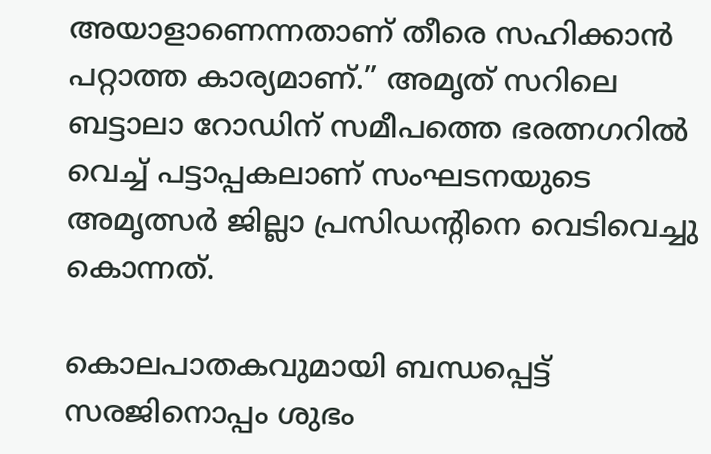അയാളാണെന്നതാണ് തീരെ സഹിക്കാന്‍ പറ്റാത്ത കാര്യമാണ്.” അമൃത് സറിലെ ബട്ടാലാ റോഡിന് സമീപത്തെ ഭരത്നഗറില്‍ വെച്ച്‌ പട്ടാപ്പകലാണ് സംഘടനയുടെ അമൃത്സര്‍ ജില്ലാ പ്രസിഡന്റിനെ വെടിവെച്ചു കൊന്നത്.

കൊലപാതകവുമായി ബന്ധപ്പെട്ട് സരജിനൊപ്പം ശുഭം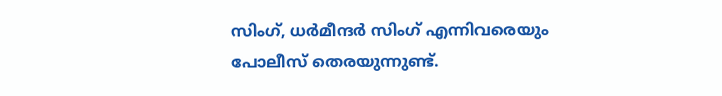സിംഗ്, ധര്‍മീന്ദര്‍ സിംഗ് എന്നിവരെയും പോലീസ് തെരയുന്നുണ്ട്.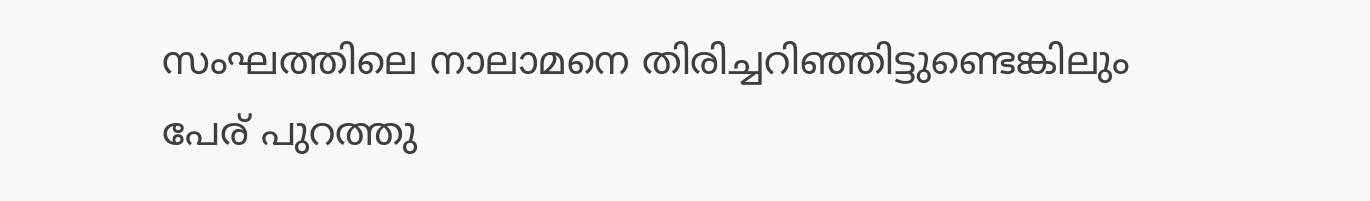സംഘത്തിലെ നാലാമനെ തിരിച്ചറിഞ്ഞിട്ടുണ്ടെങ്കിലും പേര് പുറത്തു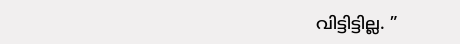വിട്ടിട്ടില്ല. ”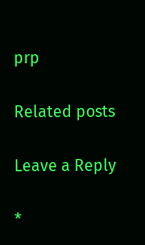prp

Related posts

Leave a Reply

*